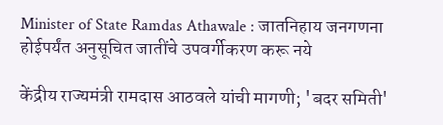Minister of State Ramdas Athawale : जातनिहाय जनगणना होईपर्यंत अनुसूचित जातींचे उपवर्गीकरण करू नये

केंद्रीय राज्यमंत्री रामदास आठवले यांची मागणी; 'बदर समिती'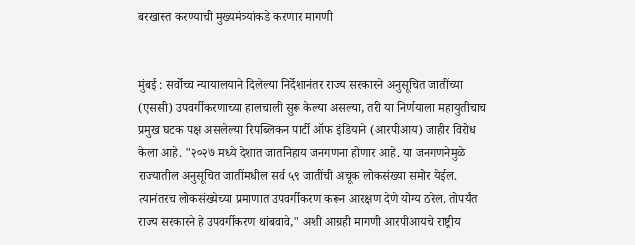बरखास्त करण्याची मुख्यमंत्र्यांकडे करणार मागणी


मुंबई : सर्वोच्च न्यायालयाने दिलेल्या निर्देशानंतर राज्य सरकारने अनुसूचित जातींच्या (एससी) उपवर्गीकरणाच्या हालचाली सुरू केल्या असल्या, तरी या निर्णयाला महायुतीचाच प्रमुख घटक पक्ष असलेल्या रिपब्लिकन पार्टी ऑफ इंडियाने (आरपीआय) जाहीर विरोध केला आहे. "२०२७ मध्ये देशात जातनिहाय जनगणना होणार आहे. या जनगणनेमुळे राज्यातील अनुसूचित जातींमधील सर्व ५९ जातींची अचूक लोकसंख्या समोर येईल. त्यानंतरच लोकसंख्येच्या प्रमाणात उपवर्गीकरण करून आरक्षण देणे योग्य ठरेल. तोपर्यंत राज्य सरकारने हे उपवर्गीकरण थांबवावे," अशी आग्रही मागणी आरपीआयचे राष्ट्रीय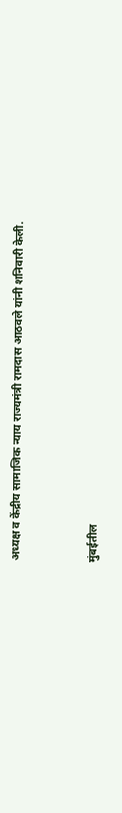अध्यक्ष व केंद्रीय सामाजिक न्याय राज्यमंत्री रामदास आठवले यांनी शनिवारी केली.


मुंबईतील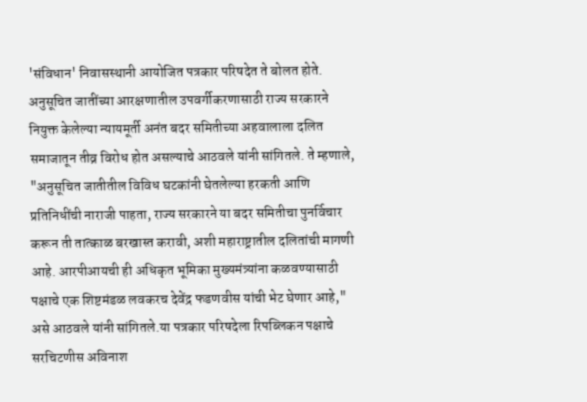'संविधान' निवासस्थानी आयोजित पत्रकार परिषदेत ते बोलत होते. अनुसूचित जातींच्या आरक्षणातील उपवर्गीकरणासाठी राज्य सरकारने नियुक्त केलेल्या न्यायमूर्ती अनंत बदर समितीच्या अहवालाला दलित समाजातून तीव्र विरोध होत असल्याचे आठवले यांनी सांगितले. ते म्हणाले, "अनुसूचित जातीतील विविध घटकांनी घेतलेल्या हरकती आणि प्रतिनिधींची नाराजी पाहता, राज्य सरकारने या बदर समितीचा पुनर्विचार करून ती तात्काळ बरखास्त करावी, अशी महाराष्ट्रातील दलितांची मागणी आहे. आरपीआयची ही अधिकृत भूमिका मुख्यमंत्र्यांना कळवण्यासाठी पक्षाचे एक शिष्टमंडळ लवकरच देवेंद्र फडणवीस यांची भेट घेणार आहे," असे आठवले यांनी सांगितले.या पत्रकार परिषदेला रिपब्लिकन पक्षाचे सरचिटणीस अविनाश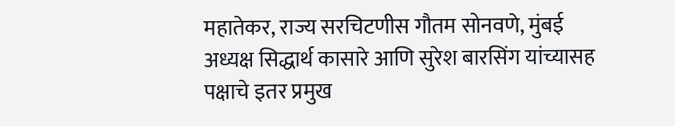महातेकर, राज्य सरचिटणीस गौतम सोनवणे, मुंबई अध्यक्ष सिद्धार्थ कासारे आणि सुरेश बारसिंग यांच्यासह पक्षाचे इतर प्रमुख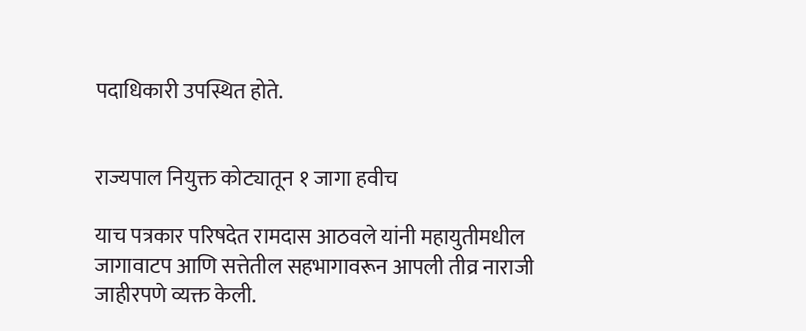पदाधिकारी उपस्थित होते.


राज्यपाल नियुक्त कोट्यातून १ जागा हवीच

याच पत्रकार परिषदेत रामदास आठवले यांनी महायुतीमधील जागावाटप आणि सत्तेतील सहभागावरून आपली तीव्र नाराजी जाहीरपणे व्यक्त केली.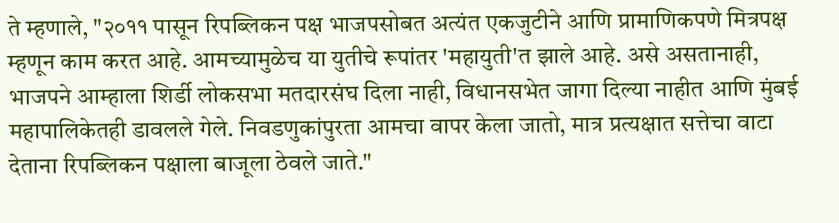ते म्हणाले, "२०११ पासून रिपब्लिकन पक्ष भाजपसोबत अत्यंत एकजुटीने आणि प्रामाणिकपणे मित्रपक्ष म्हणून काम करत आहे. आमच्यामुळेच या युतीचे रूपांतर 'महायुती'त झाले आहे. असे असतानाही, भाजपने आम्हाला शिर्डी लोकसभा मतदारसंघ दिला नाही, विधानसभेत जागा दिल्या नाहीत आणि मुंबई महापालिकेतही डावलले गेले. निवडणुकांपुरता आमचा वापर केला जातो, मात्र प्रत्यक्षात सत्तेचा वाटा देताना रिपब्लिकन पक्षाला बाजूला ठेवले जाते."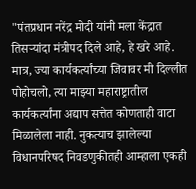"पंतप्रधान नरेंद्र मोदी यांनी मला केंद्रात तिसऱ्यांदा मंत्रीपद दिले आहे, हे खरे आहे. मात्र, ज्या कार्यकर्त्यांच्या जिवावर मी दिल्लीत पोहोचलो, त्या माझ्या महाराष्ट्रातील कार्यकर्त्यांना अद्याप सत्तेत कोणताही वाटा मिळालेला नाही. नुकत्याच झालेल्या विधानपरिषद निवडणुकीतही आम्हाला एकही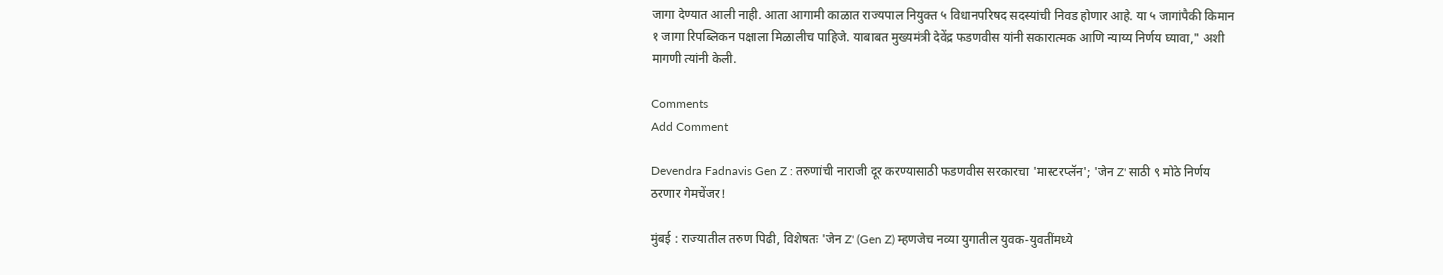जागा देण्यात आली नाही. आता आगामी काळात राज्यपाल नियुक्त ५ विधानपरिषद सदस्यांची निवड होणार आहे. या ५ जागांपैकी किमान १ जागा रिपब्लिकन पक्षाला मिळालीच पाहिजे. याबाबत मुख्यमंत्री देवेंद्र फडणवीस यांनी सकारात्मक आणि न्याय्य निर्णय घ्यावा," अशी मागणी त्यांनी केली.

Comments
Add Comment

Devendra Fadnavis Gen Z : तरुणांची नाराजी दूर करण्यासाठी फडणवीस सरकारचा 'मास्टरप्लॅन'; 'जेन Z' साठी ९ मोठे निर्णय ठरणार गेमचेंजर!

मुंबई : राज्यातील तरुण पिढी, विशेषतः 'जेन Z' (Gen Z) म्हणजेच नव्या युगातील युवक-युवतींमध्ये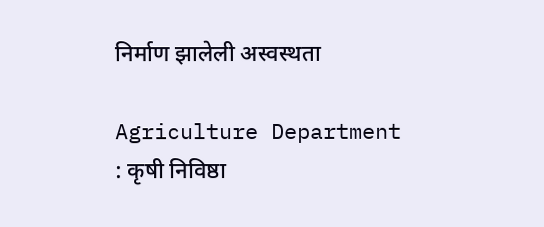निर्माण झालेली अस्वस्थता

Agriculture Department : कृषी निविष्ठा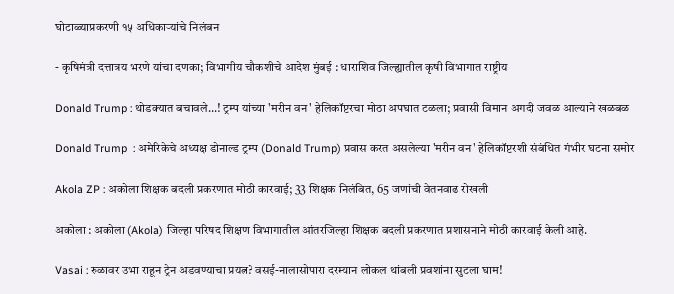घोटाळ्याप्रकरणी १५ अधिकाऱ्यांचे निलंबन

- कृषिमंत्री दत्तात्रय भरणे यांचा दणका; विभागीय चौकशीचे आदेश मुंबई : धाराशिव जिल्ह्यातील कृषी विभागात राष्ट्रीय

Donald Trump : थोडक्यात बचावले...! ट्रम्प यांच्या 'मरीन वन' हेलिकॉप्टरचा मोठा अपघात टळला; प्रवासी विमान अगदी जवळ आल्याने खळबळ

Donald Trump  : अमेरिकेचे अध्यक्ष डोनाल्ड ट्रम्प (Donald Trump) प्रवास करत असलेल्या 'मरीन वन' हेलिकॉप्टरशी संबंधित गंभीर घटना समोर

Akola ZP : अकोला शिक्षक बदली प्रकरणात मोठी कारवाई; 33 शिक्षक निलंबित, 65 जणांची वेतनवाढ रोखली

अकोला : अकोला (Akola) जिल्हा परिषद शिक्षण विभागातील आंतरजिल्हा शिक्षक बदली प्रकरणात प्रशासनाने मोठी कारवाई केली आहे.

Vasai : रुळावर उभा राहून ट्रेन अडवण्याचा प्रयत्न? वसई-नालासोपारा दरम्यान लोकल थांबली प्रवशांना सुटला घाम!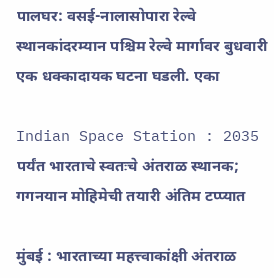पालघर: वसई-नालासोपारा रेल्वे स्थानकांदरम्यान पश्चिम रेल्वे मार्गावर बुधवारी एक धक्कादायक घटना घडली. एका

Indian Space Station : 2035 पर्यंत भारताचे स्वतःचे अंतराळ स्थानक; गगनयान मोहिमेची तयारी अंतिम टप्प्यात

मुंबई : भारताच्या महत्त्वाकांक्षी अंतराळ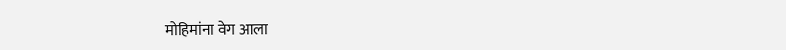मोहिमांना वेग आला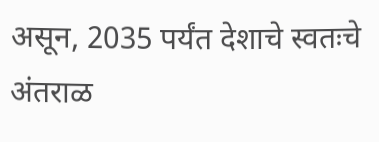असून, 2035 पर्यंत देशाचे स्वतःचे अंतराळ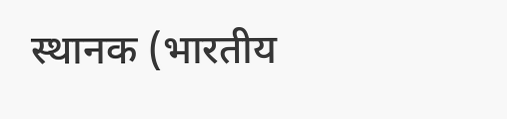स्थानक (भारतीय